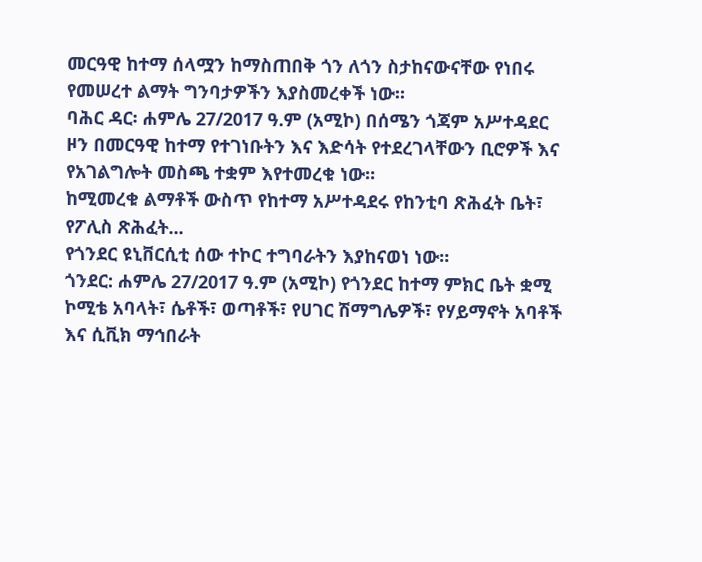መርዓዊ ከተማ ሰላሟን ከማስጠበቅ ጎን ለጎን ስታከናውናቸው የነበሩ የመሠረተ ልማት ግንባታዎችን እያስመረቀች ነው።
ባሕር ዳር፡ ሐምሌ 27/2017 ዓ.ም (አሚኮ) በሰሜን ጎጃም አሥተዳደር ዞን በመርዓዊ ከተማ የተገነቡትን እና እድሳት የተደረገላቸውን ቢሮዎች እና የአገልግሎት መስጫ ተቋም እየተመረቁ ነው።
ከሚመረቁ ልማቶች ውስጥ የከተማ አሥተዳደሩ የከንቲባ ጽሕፈት ቤት፣ የፖሊስ ጽሕፈት...
የጎንደር ዩኒቨርሲቲ ሰው ተኮር ተግባራትን እያከናወነ ነው።
ጎንደር: ሐምሌ 27/2017 ዓ.ም (አሚኮ) የጎንደር ከተማ ምክር ቤት ቋሚ ኮሚቴ አባላት፣ ሴቶች፣ ወጣቶች፣ የሀገር ሽማግሌዎች፣ የሃይማኖት አባቶች እና ሲቪክ ማኅበራት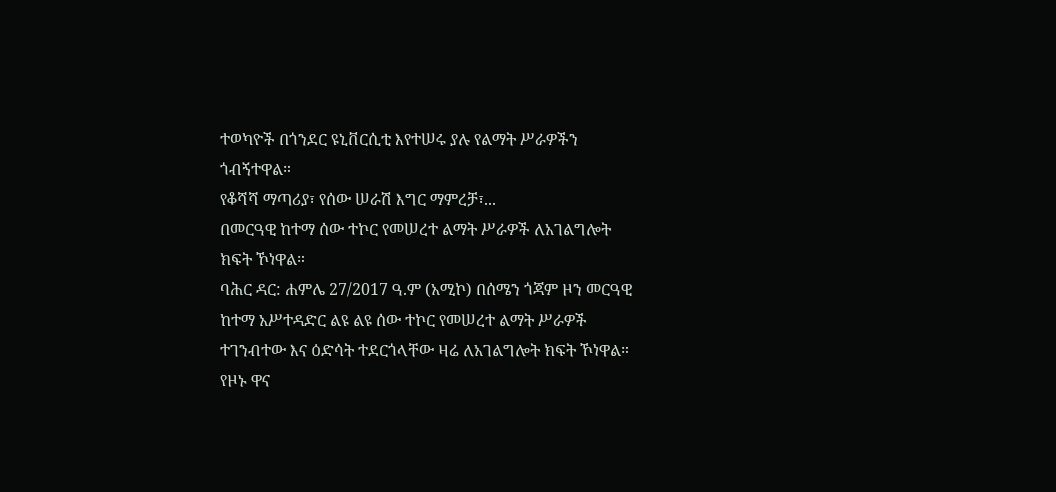ተወካዮች በጎንደር ዩኒቨርሲቲ እየተሠሩ ያሉ የልማት ሥራዎችን ጎብኝተዋል።
የቆሻሻ ማጣሪያ፣ የሰው ሠራሽ እግር ማምረቻ፣...
በመርዓዊ ከተማ ሰው ተኮር የመሠረተ ልማት ሥራዎች ለአገልግሎት ክፍት ኾነዋል።
ባሕር ዳር: ሐምሌ 27/2017 ዓ.ም (አሚኮ) በሰሜን ጎጃም ዞን መርዓዊ ከተማ አሥተዳድር ልዩ ልዩ ሰው ተኮር የመሠረተ ልማት ሥራዎች ተገንብተው እና ዕድሳት ተደርጎላቸው ዛሬ ለአገልግሎት ክፍት ኾነዋል።
የዞኑ ዋና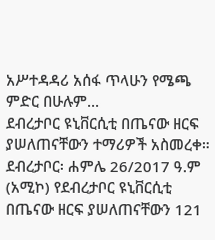አሥተዳዳሪ አሰፋ ጥላሁን የሜጫ ምድር በሁሉም...
ደብረታቦር ዩኒቨርሲቲ በጤናው ዘርፍ ያሠለጠናቸውን ተማሪዎች አስመረቀ።
ደብረታቦር፡ ሐምሌ 26/2017 ዓ.ም (አሚኮ) የደብረታቦር ዩኒቨርሲቲ በጤናው ዘርፍ ያሠለጠናቸውን 121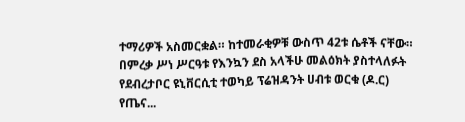ተማሪዎች አስመርቋል። ከተመራቂዎቹ ውስጥ 42ቱ ሴቶች ናቸው።
በምረቃ ሥነ ሥርዓቱ የእንኳን ደስ አላችሁ መልዕክት ያስተላለፉት የደብረታቦር ዩኒቨርሲቲ ተወካይ ፕሬዝዳንት ሀብቱ ወርቁ (ዶ.ር) የጤና...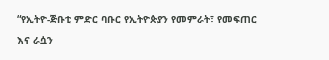“የኢትዮ-ጅቡቲ ምድር ባቡር የኢትዮጵያን የመምራት፣ የመፍጠር እና ራሷን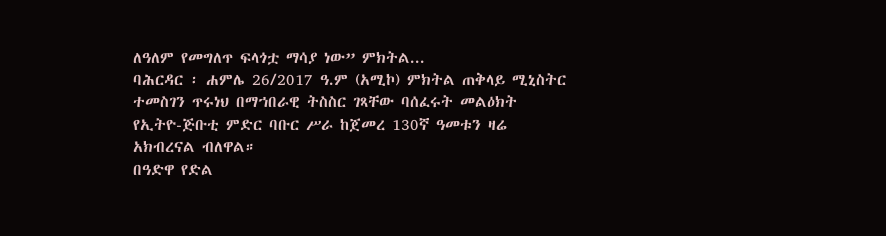ለዓለም የመግለጥ ፍላጎቷ ማሳያ ነው” ምክትል...
ባሕርዳር ፡ ሐምሌ 26/2017 ዓ.ም (አሚኮ) ምክትል ጠቅላይ ሚኒስትር ተመስገን ጥሩነህ በማኀበራዊ ትስስር ገጻቸው ባሰፈሩት መልዕክት የኢትዮ-ጅቡቲ ምድር ባቡር ሥራ ከጀመረ 130ኛ ዓመቱን ዛሬ አክብረናል ብለዋል።
በዓድዋ የድል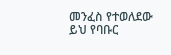መንፈስ የተወለደው ይህ የባቡር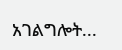አገልግሎት...